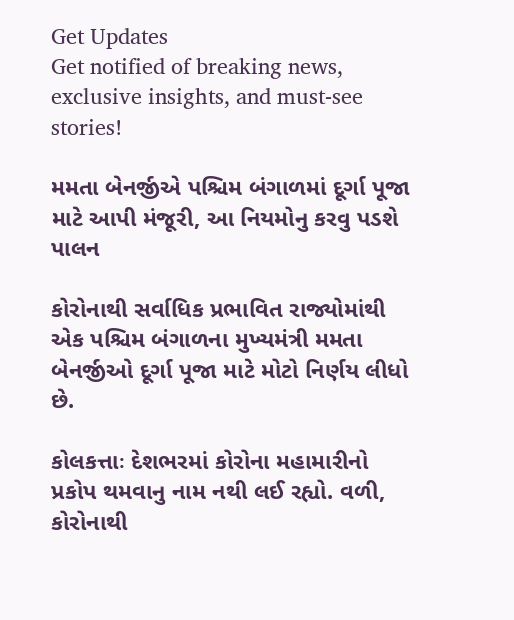Get Updates
Get notified of breaking news, exclusive insights, and must-see stories!

મમતા બેનર્જીએ પશ્ચિમ બંગાળમાં દૂર્ગા પૂજા માટે આપી મંજૂરી, આ નિયમોનુ કરવુ પડશે પાલન

કોરોનાથી સર્વાધિક પ્રભાવિત રાજ્યોમાંથી એક પશ્ચિમ બંગાળના મુખ્યમંત્રી મમતા બેનર્જીઓ દૂર્ગા પૂજા માટે મોટો નિર્ણય લીધો છે.

કોલકત્તાઃ દેશભરમાં કોરોના મહામારીનો પ્રકોપ થમવાનુ નામ નથી લઈ રહ્યો. વળી, કોરોનાથી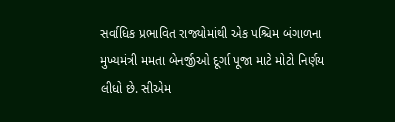સર્વાધિક પ્રભાવિત રાજ્યોમાંથી એક પશ્ચિમ બંગાળના મુખ્યમંત્રી મમતા બેનર્જીઓ દૂર્ગા પૂજા માટે મોટો નિર્ણય લીધો છે. સીએમ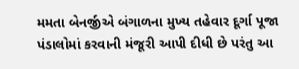મમતા બેનર્જીએ બંગાળના મુખ્ય તહેવાર દૂર્ગા પૂજા પંડાલોમાં કરવાની મંજૂરી આપી દીધી છે પરંતુ આ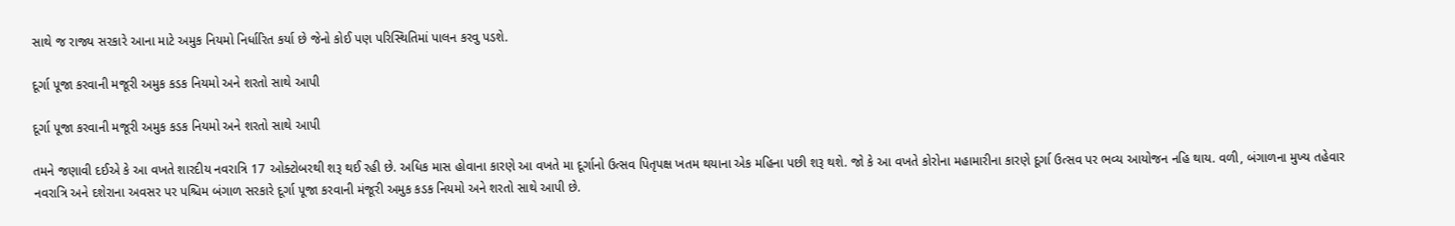સાથે જ રાજ્ય સરકારે આના માટે અમુક નિયમો નિર્ધારિત કર્યા છે જેનો કોઈ પણ પરિસ્થિતિમાં પાલન કરવુ પડશે.

દૂર્ગા પૂજા કરવાની મજૂરી અમુક કડક નિયમો અને શરતો સાથે આપી

દૂર્ગા પૂજા કરવાની મજૂરી અમુક કડક નિયમો અને શરતો સાથે આપી

તમને જણાવી દઈએ કે આ વખતે શારદીય નવરાત્રિ 17 ઓક્ટોબરથી શરૂ થઈ રહી છે. અધિક માસ હોવાના કારણે આ વખતે મા દૂર્ગાનો ઉત્સવ પિતૃપક્ષ ખતમ થયાના એક મહિના પછી શરૂ થશે. જો કે આ વખતે કોરોના મહામારીના કારણે દૂર્ગા ઉત્સવ પર ભવ્ય આયોજન નહિ થાય. વળી, બંગાળના મુખ્ય તહેવાર નવરાત્રિ અને દશેરાના અવસર પર પશ્ચિમ બંગાળ સરકારે દૂર્ગા પૂજા કરવાની મંજૂરી અમુક કડક નિયમો અને શરતો સાથે આપી છે.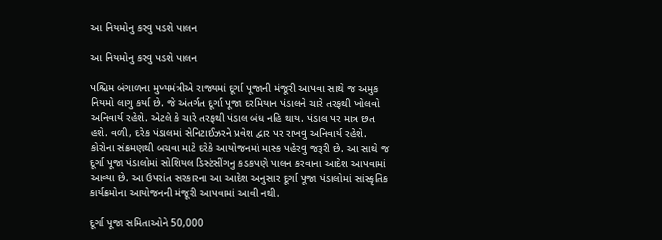આ નિયમોનુ કરવુ પડશે પાલન

આ નિયમોનુ કરવુ પડશે પાલન

પશ્ચિમ બંગાળના મુખ્યમંત્રીએ રાજ્યમાં દૂર્ગા પૂજાની મંજૂરી આપવા સાથે જ અમુક નિયમો લાગુ કર્યા છે. જે અંતર્ગત દૂર્ગા પૂજા દરમિયાન પંડાલને ચારે તરફથી ખોલવો અનિવાર્ય રહેશે. એટલે કે ચારે તરફથી પંડાલ બંધ નહિ થાય. પંડાલ પર માત્ર છત હશે. વળી, દરેક પંડાલમાં સેનિટાઈઝરને પ્રવેશ દ્વાર પર રાખવુ અનિવાર્ય રહેશે. કોરોના સંક્રમણથી બચવા માટે દરેકે આયોજનમાં માસ્ક પહેરવુ જરૂરી છે. આ સાથે જ દૂર્ગા પૂજા પંડાલોમાં સોશિયલ ડિસ્ટંસીંગનુ કડકપણે પાલન કરવાના આદેશ આપવામાં આવ્યા છે. આ ઉપરાંત સરકારના આ આદેશ અનુસાર દૂર્ગા પૂજા પંડાલોમાં સાંસ્કૃતિક કાર્યક્રમોના આયોજનની મંજૂરી આપવામાં આવી નથી.

દૂર્ગા પૂજા સમિતાઓને 50,000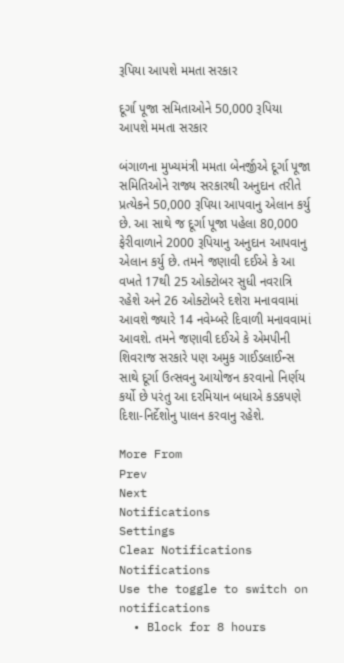રૂપિયા આપશે મમતા સરકાર

દૂર્ગા પૂજા સમિતાઓને 50,000 રૂપિયા આપશે મમતા સરકાર

બંગાળના મુખ્યમંત્રી મમતા બેનર્જીએ દૂર્ગા પૂજા સમિતિઓને રાજ્ય સરકારથી અનુદાન તરીતે પ્રત્યેકને 50,000 રૂપિયા આપવાનુ એલાન કર્યુ છે. આ સાથે જ દૂર્ગા પૂજા પહેલા 80,000 ફેરીવાળાને 2000 રૂપિયાનુ અનુદાન આપવાનુ એલાન કર્યુ છે. તમને જણાવી દઈએ કે આ વખતે 17થી 25 ઓક્ટોબર સુધી નવરાત્રિ રહેશે અને 26 ઓક્ટોબરે દશેરા મનાવવામાં આવશે જ્યારે 14 નવેમ્બરે દિવાળી મનાવવામાં આવશે. તમને જણાવી દઈએ કે એમપીની શિવરાજ સરકારે પણ અમુક ગાઈડલાઈન્સ સાથે દૂર્ગા ઉત્સવનુ આયોજન કરવાનો નિર્ણય કર્યો છે પરંતુ આ દરમિયાન બધાએ કડકપણે દિશા-નિર્દેશોનુ પાલન કરવાનુ રહેશે.

More From
Prev
Next
Notifications
Settings
Clear Notifications
Notifications
Use the toggle to switch on notifications
  • Block for 8 hours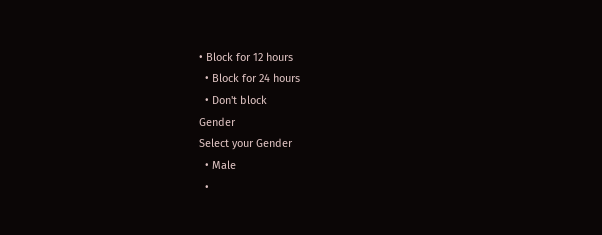• Block for 12 hours
  • Block for 24 hours
  • Don't block
Gender
Select your Gender
  • Male
  •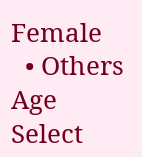Female
  • Others
Age
Select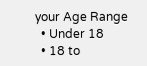your Age Range
  • Under 18
  • 18 to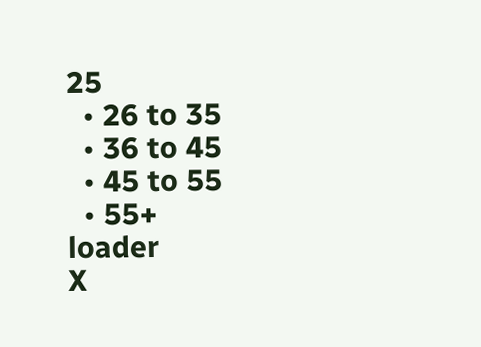25
  • 26 to 35
  • 36 to 45
  • 45 to 55
  • 55+
loader
X